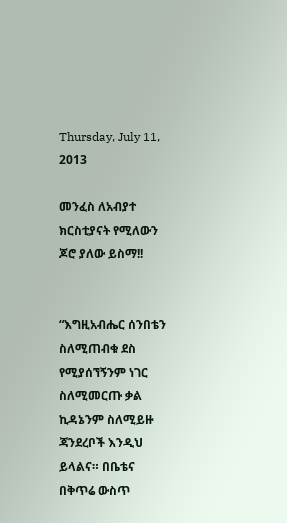Thursday, July 11, 2013

መንፈስ ለአብያተ ክርስቲያናት የሚለውን ጆሮ ያለው ይስማ!!


“እግዚአብሔር ሰንበቴን ስለሚጠብቁ ደስ የሚያሰኘኝንም ነገር ስለሚመርጡ ቃል ኪዳኔንም ስለሚይዙ ጃንደረቦች እንዲህ ይላልና። በቤቴና በቅጥሬ ውስጥ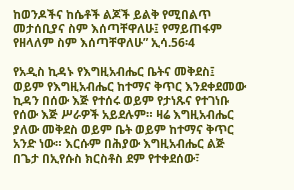ከወንዶችና ከሴቶች ልጆች ይልቅ የሚበልጥ መታሰቢያና ስም እሰጣቸዋለሁ፤ የማይጠፋም የዘላለም ስም እሰጣቸዋለሁ” ኢሳ.56፡4

የአዲስ ኪዳኑ የእግዚአብሔር ቤትና መቅደስ፤ ወይም የእግዚአብሔር ከተማና ቅጥር እንደቀደመው ኪዳን በሰው እጅ የተሰሩ ወይም የታነጹና የተገነቡ የሰው እጅ ሥራዎች አይደሉም። ዛሬ እግዚአብሔር ያለው መቅደስ ወይም ቤት ወይም ከተማና ቅጥር አንድ ነው። እርሱም በሕያው እግዚአብሔር ልጅ በጌታ በኢየሱስ ክርስቶስ ደም የተቀደሰው፣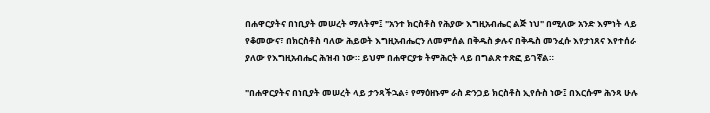በሐዋርያትና በነቢያት መሠረት ማለትም፤ "አንተ ክርስቶስ የሕያው እግዚአብሔር ልጅ ነህ" በሚለው አንድ እምነት ላይ የቆመውና፣ በክርስቶስ ባለው ሕይወት እግዚአብሔርን ለመምሰል በቅዱስ ቃሉና በቅዱስ መንፈሱ እየታነጸና እየተሰራ ያለው የእግዚአብሔር ሕዝብ ነው። ይህም በሐዋርያቱ ትምሕርት ላይ በግልጽ ተጽፎ ይገኛል።

"በሐዋርያትና በነቢያት መሠረት ላይ ታንጻችኋል፥ የማዕዘኑም ራስ ድንጋይ ክርስቶስ ኢየሱስ ነው፤ በእርሱም ሕንጻ ሁሉ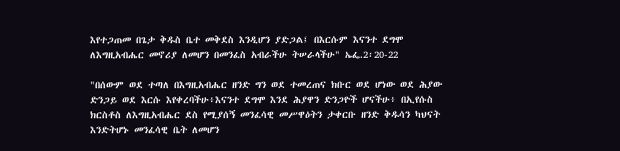እየተጋጠመ በጌታ ቅዱስ ቤተ መቅደስ እንዲሆን ያድጋል፤ በእርሱም እናንተ ደግሞ ለእግዚአብሔር መኖሪያ ለመሆን በመንፈስ አብራችሁ ትሠራላችሁ" ኤፌ.2፡20-22

"በሰውም ወደ ተጣለ በእግዚአብሔር ዘንድ ግን ወደ ተመረጠና ክቡር ወደ ሆነው ወደ ሕያው ድንጋይ ወደ እርሱ እየቀረባችሁ፥እናንተ ደግሞ እንደ ሕያዋን ድንጋዮች ሆናችሁ፥ በኢየሱስ ክርስቶስ ለእግዚአብሔር ደስ የሚያሰኝ መንፈሳዊ መሥዋዕትን ታቀርቡ ዘንድ ቅዱሳን ካህናት እንድትሆኑ መንፈሳዊ ቤት ለመሆን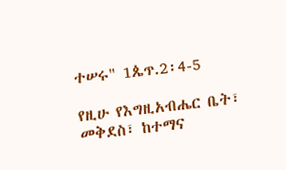ተሠሩ" 1ጴጥ.2፡4-5

የዚሁ የእግዚአብሔር ቤት፣ መቅደስ፣ ከተማና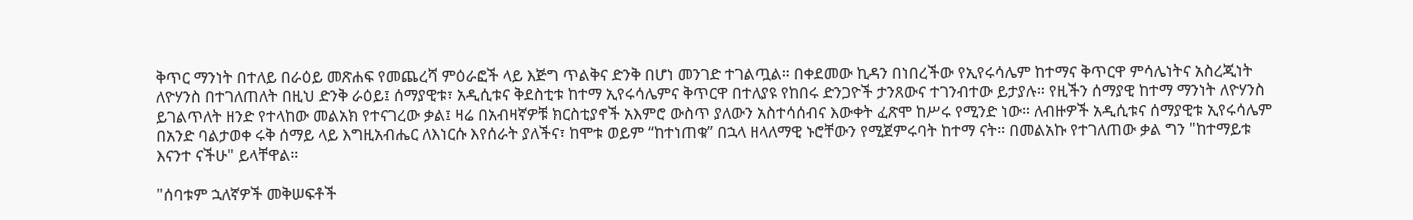ቅጥር ማንነት በተለይ በራዕይ መጽሐፍ የመጨረሻ ምዕራፎች ላይ እጅግ ጥልቅና ድንቅ በሆነ መንገድ ተገልጧል። በቀደመው ኪዳን በነበረችው የኢየሩሳሌም ከተማና ቅጥርዋ ምሳሌነትና አስረጂነት ለዮሃንስ በተገለጠለት በዚህ ድንቅ ራዕይ፤ ሰማያዊቱ፣ አዲሲቱና ቅደስቲቱ ከተማ ኢየሩሳሌምና ቅጥርዋ በተለያዩ የከበሩ ድንጋዮች ታንጸውና ተገንብተው ይታያሉ። የዚችን ሰማያዊ ከተማ ማንነት ለዮሃንስ ይገልጥለት ዘንድ የተላከው መልአክ የተናገረው ቃል፤ ዛሬ በአብዛኛዎቹ ክርስቲያኖች አእምሮ ውስጥ ያለውን አስተሳሰብና እውቀት ፈጽሞ ከሥሩ የሚንድ ነው። ለብዙዎች አዲሲቱና ሰማያዊቱ ኢየሩሳሌም በአንድ ባልታወቀ ሩቅ ሰማይ ላይ እግዚአብሔር ለእነርሱ እየሰራት ያለችና፣ ከሞቱ ወይም “ከተነጠቁ” በኋላ ዘላለማዊ ኑሮቸውን የሚጀምሩባት ከተማ ናት። በመልአኩ የተገለጠው ቃል ግን "ከተማይቱ እናንተ ናችሁ" ይላቸዋል።

"ሰባቱም ኋለኛዎች መቅሠፍቶች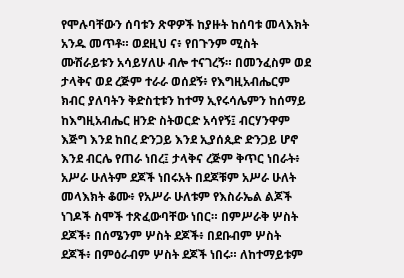የሞሉባቸውን ሰባቱን ጽዋዎች ከያዙት ከሰባቱ መላእክት አንዱ መጥቶ። ወደዚህ ና፥ የበጉንም ሚስት ሙሽራይቱን አሳይሃለሁ ብሎ ተናገረኝ። በመንፈስም ወደ ታላቅና ወደ ረጅም ተራራ ወሰደኝ፥ የእግዚአብሔርም ክብር ያለባትን ቅድስቲቱን ከተማ ኢየሩሳሌምን ከሰማይ ከእግዚአብሔር ዘንድ ስትወርድ አሳየኝ፤ ብርሃንዋም እጅግ እንደ ከበረ ድንጋይ እንደ ኢያሰጲድ ድንጋይ ሆኖ እንደ ብርሌ የጠራ ነበረ፤ ታላቅና ረጅም ቅጥር ነበራት፥ አሥራ ሁለትም ደጆች ነበሩአት በደጆቹም አሥራ ሁለት መላእክት ቆሙ፥ የአሥራ ሁለቱም የእስራኤል ልጆች ነገዶች ስሞች ተጽፈውባቸው ነበር። በምሥራቅ ሦስት ደጆች፥ በሰሜንም ሦስት ደጆች፥ በደቡብም ሦስት ደጆች፥ በምዕራብም ሦስት ደጆች ነበሩ። ለከተማይቱም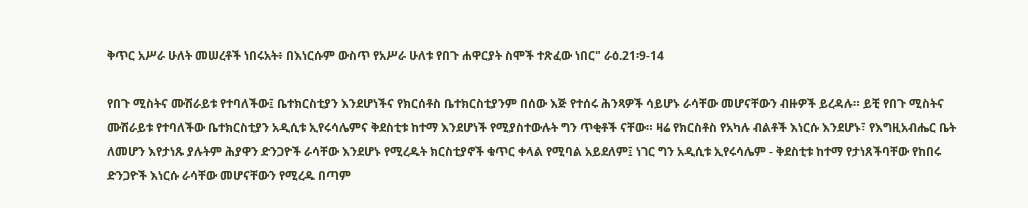ቅጥር አሥራ ሁለት መሠረቶች ነበሩአት፥ በእነርሱም ውስጥ የአሥራ ሁለቱ የበጉ ሐዋርያት ስሞች ተጽፈው ነበር" ራዕ.21፡9-14

የበጉ ሚስትና ሙሽራይቱ የተባለችው፤ ቤተክርስቲያን እንደሆነችና የክርሰቶስ ቤተክርስቲያንም በሰው እጅ የተሰሩ ሕንጻዎች ሳይሆኑ ራሳቸው መሆናቸውን ብዙዎች ይረዳሉ። ይቺ የበጉ ሚስትና ሙሽራይቱ የተባለችው ቤተክርስቲያን አዲሲቱ ኢየሩሳሌምና ቅደስቲቱ ከተማ እንደሆነች የሚያስተውሉት ግን ጥቂቶች ናቸው። ዛሬ የክርስቶስ የአካሉ ብልቶች እነርሱ እንደሆኑ፣ የእግዚአብሔር ቤት ለመሆን እየታነጹ ያሉትም ሕያዋን ድንጋዮች ራሳቸው እንደሆኑ የሚረዱት ክርስቲያኖች ቁጥር ቀላል የሚባል አይደለም፤ ነገር ግን አዲሲቱ ኢየሩሳሌም - ቅደስቲቱ ከተማ የታነጸችባቸው የከበሩ ድንጋዮች እነርሱ ራሳቸው መሆናቸውን የሚረዱ በጣም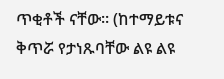ጥቂቶች ናቸው። (ከተማይቱና ቅጥሯ የታነጹባቸው ልዩ ልዩ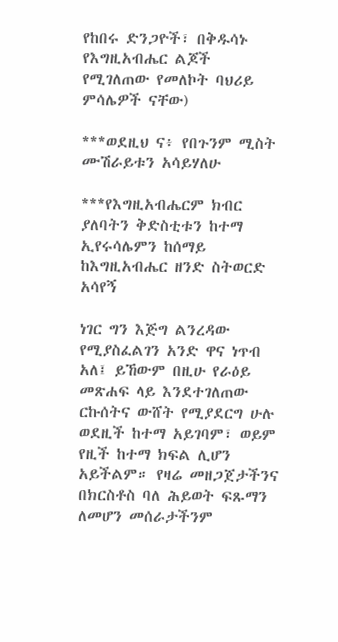የከበሩ ድንጋዮች፣ በቅዱሳኑ የእግዚአብሔር ልጆች የሚገለጠው የመለኮት ባህሪይ ምሳሌዎች ናቸው)

***ወደዚህ ና፥ የበጉንም ሚስት ሙሽራይቱን አሳይሃለሁ

***የእግዚአብሔርም ክብር ያለባትን ቅድስቲቱን ከተማ ኢየሩሳሌምን ከሰማይ ከእግዚአብሔር ዘንድ ስትወርድ አሳየኝ

ነገር ግን እጅግ ልንረዳው የሚያስፈልገን አንድ ዋና ነጥብ አለ፤ ይኸውም በዚሁ የራዕይ መጽሐፍ ላይ እንደተገለጠው ርኩሰትና ውሸት የሚያደርግ ሁሉ ወደዚች ከተማ አይገባም፣ ወይም የዚች ከተማ ክፍል ሊሆን አይችልም። የዛሬ መዘጋጀታችንና በክርስቶስ ባለ ሕይወት ፍጹማን ለመሆን መሰራታችንም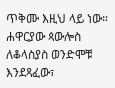ጥቅሙ እዚህ ላይ ነው። ሐዋርያው ጳውሎስ ለቆላስያስ ወንድሞቹ እንደጻፈው፣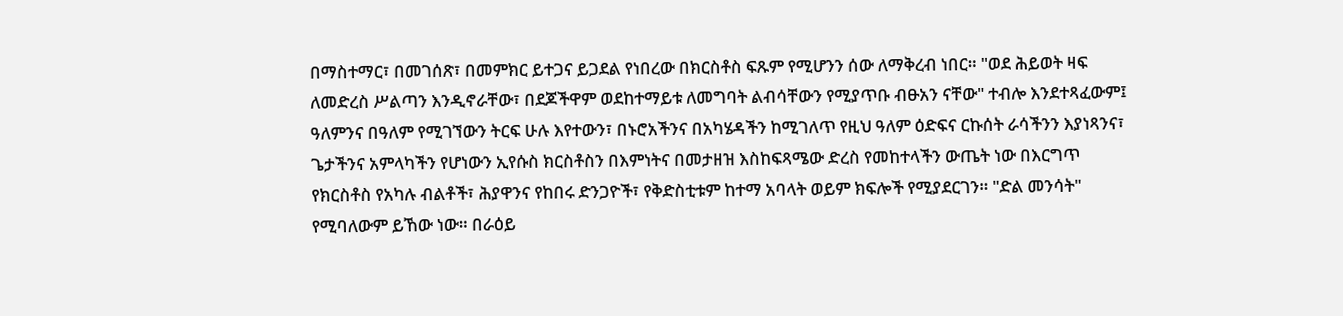በማስተማር፣ በመገሰጽ፣ በመምክር ይተጋና ይጋደል የነበረው በክርስቶስ ፍጹም የሚሆንን ሰው ለማቅረብ ነበር። "ወደ ሕይወት ዛፍ ለመድረስ ሥልጣን እንዲኖራቸው፣ በደጆችዋም ወደከተማይቱ ለመግባት ልብሳቸውን የሚያጥቡ ብፁአን ናቸው" ተብሎ እንደተጻፈውም፤ ዓለምንና በዓለም የሚገኘውን ትርፍ ሁሉ እየተውን፣ በኑሮአችንና በአካሄዳችን ከሚገለጥ የዚህ ዓለም ዕድፍና ርኩሰት ራሳችንን እያነጻንና፣ ጌታችንና አምላካችን የሆነውን ኢየሱስ ክርስቶስን በእምነትና በመታዘዝ እስከፍጻሜው ድረስ የመከተላችን ውጤት ነው በእርግጥ የክርስቶስ የአካሉ ብልቶች፣ ሕያዋንና የከበሩ ድንጋዮች፣ የቅድስቲቱም ከተማ አባላት ወይም ክፍሎች የሚያደርገን። "ድል መንሳት" የሚባለውም ይኸው ነው። በራዕይ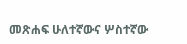መጽሐፍ ሁለተኛውና ሦስተኛው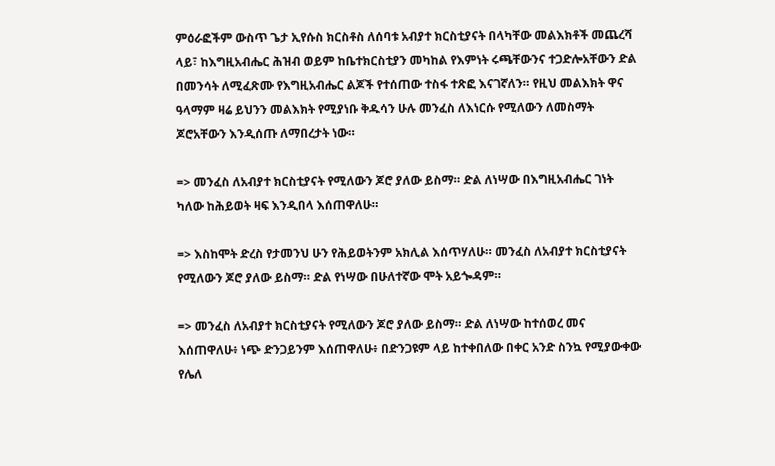ምዕራፎችም ውስጥ ጌታ ኢየሱስ ክርስቶስ ለሰባቱ አብያተ ክርስቲያናት በላካቸው መልእክቶች መጨረሻ ላይ፣ ከእግዚአብሔር ሕዝብ ወይም ከቤተክርስቲያን መካከል የእምነት ሩጫቸውንና ተጋድሎአቸውን ድል በመንሳት ለሚፈጽሙ የእግዚአብሔር ልጆች የተሰጠው ተስፋ ተጽፎ እናገኛለን። የዚህ መልእክት ዋና ዓላማም ዛሬ ይህንን መልእክት የሚያነቡ ቅዱሳን ሁሉ መንፈስ ለእነርሱ የሚለውን ለመስማት ጆሮአቸውን እንዲሰጡ ለማበረታት ነው።

=> መንፈስ ለአብያተ ክርስቲያናት የሚለውን ጆሮ ያለው ይስማ። ድል ለነሣው በእግዚአብሔር ገነት ካለው ከሕይወት ዛፍ እንዲበላ እሰጠዋለሁ።

=> እስከሞት ድረስ የታመንህ ሁን የሕይወትንም አክሊል እሰጥሃለሁ። መንፈስ ለአብያተ ክርስቲያናት የሚለውን ጆሮ ያለው ይስማ። ድል የነሣው በሁለተኛው ሞት አይጐዳም።

=> መንፈስ ለአብያተ ክርስቲያናት የሚለውን ጆሮ ያለው ይስማ። ድል ለነሣው ከተሰወረ መና እሰጠዋለሁ፥ ነጭ ድንጋይንም እሰጠዋለሁ፥ በድንጋዩም ላይ ከተቀበለው በቀር አንድ ስንኳ የሚያውቀው የሌለ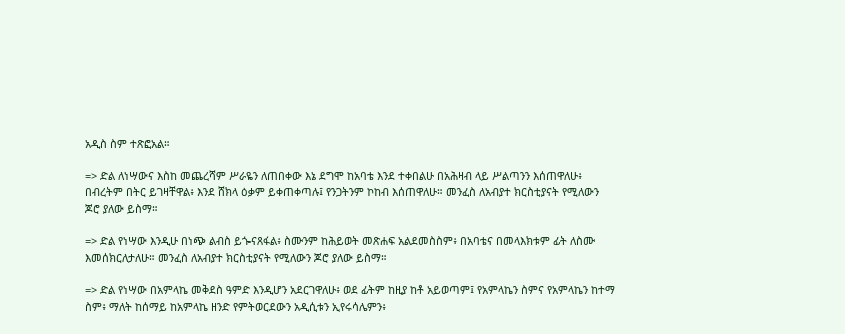አዲስ ስም ተጽፎአል።

=> ድል ለነሣውና እስከ መጨረሻም ሥራዬን ለጠበቀው እኔ ደግሞ ከአባቴ እንደ ተቀበልሁ በአሕዛብ ላይ ሥልጣንን እሰጠዋለሁ፥ በብረትም በትር ይገዛቸዋል፥ እንደ ሸክላ ዕቃም ይቀጠቀጣሉ፤ የንጋትንም ኮከብ እሰጠዋለሁ። መንፈስ ለአብያተ ክርስቲያናት የሚለውን ጆሮ ያለው ይስማ።

=> ድል የነሣው እንዲሁ በነጭ ልብስ ይጐናጸፋል፥ ስሙንም ከሕይወት መጽሐፍ አልደመስስም፥ በአባቴና በመላእክቱም ፊት ለስሙ እመሰክርለታለሁ። መንፈስ ለአብያተ ክርስቲያናት የሚለውን ጆሮ ያለው ይስማ።

=> ድል የነሣው በአምላኬ መቅደስ ዓምድ እንዲሆን አደርገዋለሁ፥ ወደ ፊትም ከዚያ ከቶ አይወጣም፤ የአምላኬን ስምና የአምላኬን ከተማ ስም፥ ማለት ከሰማይ ከአምላኬ ዘንድ የምትወርደውን አዲሲቱን ኢየሩሳሌምን፥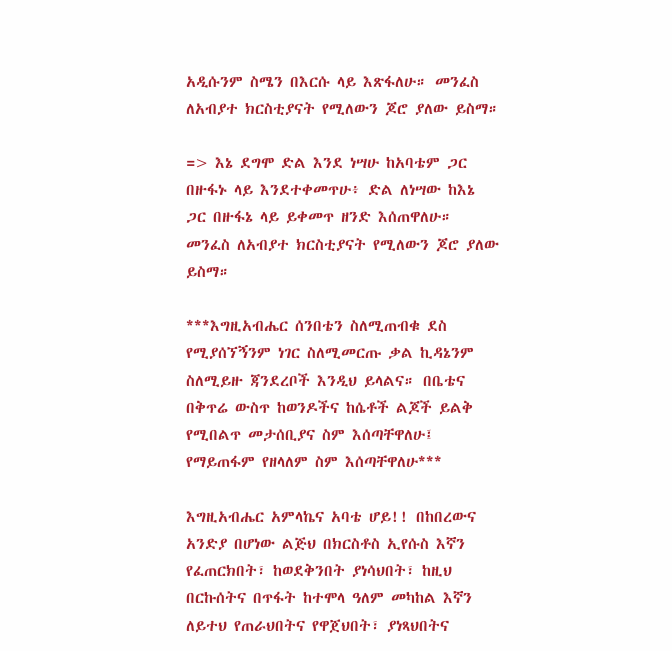አዲሱንም ስሜን በእርሱ ላይ እጽፋለሁ። መንፈስ ለአብያተ ክርስቲያናት የሚለውን ጆሮ ያለው ይስማ።

=> እኔ ደግሞ ድል እንደ ነሣሁ ከአባቴም ጋር በዙፋኑ ላይ እንደተቀመጥሁ፥ ድል ለነሣው ከእኔ ጋር በዙፋኔ ላይ ይቀመጥ ዘንድ እሰጠዋለሁ። መንፈስ ለአብያተ ክርስቲያናት የሚለውን ጆሮ ያለው ይስማ።

***እግዚአብሔር ሰንበቴን ስለሚጠብቁ ደስ የሚያሰኘኝንም ነገር ስለሚመርጡ ቃል ኪዳኔንም ስለሚይዙ ጃንደረቦች እንዲህ ይላልና። በቤቴና በቅጥሬ ውስጥ ከወንዶችና ከሴቶች ልጆች ይልቅ የሚበልጥ መታሰቢያና ስም እሰጣቸዋለሁ፤ የማይጠፋም የዘላለም ስም እሰጣቸዋለሁ***

እግዚአብሔር አምላኬና አባቴ ሆይ!! በከበረውና አንድያ በሆነው ልጅህ በክርስቶስ ኢየሱስ እኛን የፈጠርክበት፣ ከወደቅንበት ያነሳህበት፣ ከዚህ በርኩሰትና በጥፋት ከተሞላ ዓለም መካከል እኛን ለይተህ የጠራህበትና የዋጀህበት፣ ያነጻህበትና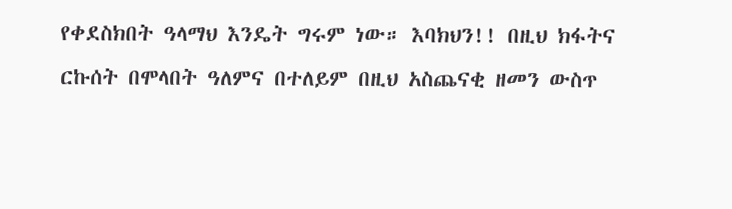የቀደስክበት ዓላማህ እንዴት ግሩም ነው። እባክህን!! በዚህ ክፋትና ርኩሰት በሞላበት ዓለምና በተለይም በዚህ አስጨናቂ ዘመን ውስጥ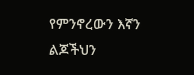የምንኖረውን እኛን ልጆችህን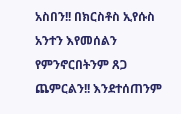አስበን!! በክርስቶስ ኢየሱስ አንተን እየመሰልን የምንኖርበትንም ጸጋ ጨምርልን!! እንደተሰጠንም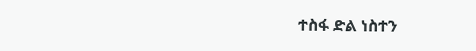ተስፋ ድል ነስተን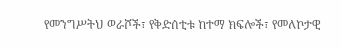የመንግሥትህ ወራሾች፣ የቅድሰቲቱ ከተማ ክፍሎች፣ የመለኮታዊ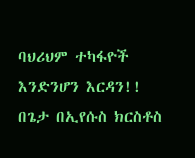ባህሪህም ተካፋዮች እንድንሆን እርዳን!! በጌታ በኢየሱስ ክርስቶስ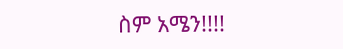ስም አሜን!!!!